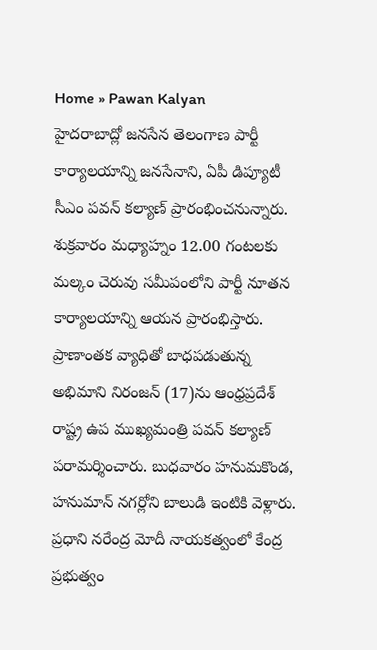Home » Pawan Kalyan
హైదరాబాద్లో జనసేన తెలంగాణ పార్టీ కార్యాలయాన్ని జనసేనాని, ఏపీ డిప్యూటీ సీఎం పవన్ కల్యాణ్ ప్రారంభించనున్నారు. శుక్రవారం మధ్యాహ్నం 12.00 గంటలకు మల్కం చెరువు సమీపంలోని పార్టీ నూతన కార్యాలయాన్ని ఆయన ప్రారంభిస్తారు.
ప్రాణాంతక వ్యాధితో బాధపడుతున్న అభిమాని నిరంజన్ (17)ను ఆంధ్రప్రదేశ్ రాష్ట్ర ఉప ముఖ్యమంత్రి పవన్ కల్యాణ్ పరామర్శించారు. బుధవారం హనుమకొండ, హనుమాన్ నగర్లోని బాలుడి ఇంటికి వెళ్లారు.
ప్రధాని నరేంద్ర మోదీ నాయకత్వంలో కేంద్ర ప్రభుత్వం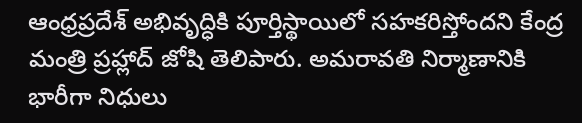ఆంధ్రప్రదేశ్ అభివృద్ధికి పూర్తిస్థాయిలో సహకరిస్తోందని కేంద్ర మంత్రి ప్రహ్లాద్ జోషి తెలిపారు. అమరావతి నిర్మాణానికి భారీగా నిధులు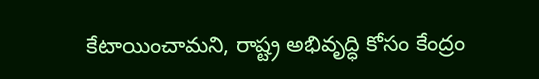కేటాయించామని, రాష్ట్ర అభివృద్ధి కోసం కేంద్రం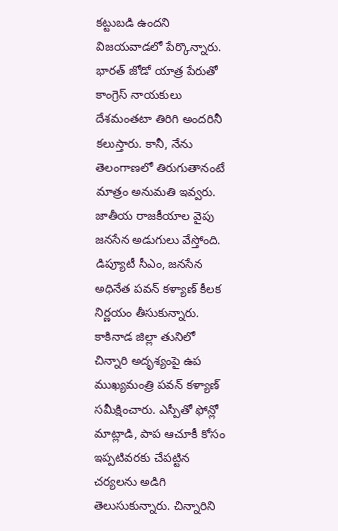కట్టుబడి ఉందని విజయవాడలో పేర్కొన్నారు.
భారత్ జోడో యాత్ర పేరుతో కాంగ్రెస్ నాయకులు దేశమంతటా తిరిగి అందరినీ కలుస్తారు. కానీ, నేను తెలంగాణలో తిరుగుతానంటే మాత్రం అనుమతి ఇవ్వరు.
జాతీయ రాజకీయాల వైపు జనసేన అడుగులు వేస్తోంది. డిప్యూటీ సీఎం, జనసేన అధినేత పవన్ కళ్యాణ్ కీలక నిర్ణయం తీసుకున్నారు.
కాకినాడ జిల్లా తునిలో చిన్నారి అదృశ్యంపై ఉప ముఖ్యమంత్రి పవన్ కళ్యాణ్ సమీక్షించారు. ఎస్పీతో ఫోన్లో మాట్లాడి, పాప ఆచూకీ కోసం ఇప్పటివరకు చేపట్టిన చర్యలను అడిగి తెలుసుకున్నారు. చిన్నారిని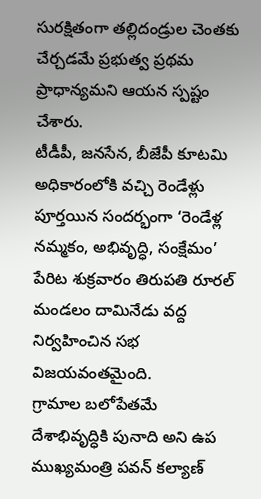సురక్షితంగా తల్లిదండ్రుల చెంతకు చేర్చడమే ప్రభుత్వ ప్రథమ ప్రాధాన్యమని ఆయన స్పష్టం చేశారు.
టీడీపీ, జనసేన, బీజేపీ కూటమి అధికారంలోకి వచ్చి రెండేళ్లు పూర్తయిన సందర్భంగా ‘రెండేళ్ల నమ్మకం, అభివృద్ధి, సంక్షేమం’ పేరిట శుక్రవారం తిరుపతి రూరల్ మండలం దామినేడు వద్ద నిర్వహించిన సభ విజయవంతమైంది.
గ్రామాల బలోపేతమే దేశాభివృద్ధికి పునాది అని ఉప ముఖ్యమంత్రి పవన్ కల్యాణ్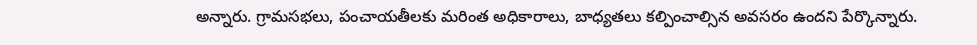అన్నారు. గ్రామసభలు, పంచాయతీలకు మరింత అధికారాలు, బాధ్యతలు కల్పించాల్సిన అవసరం ఉందని పేర్కొన్నారు.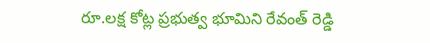రూ.లక్ష కోట్ల ప్రభుత్వ భూమిని రేవంత్ రెడ్డి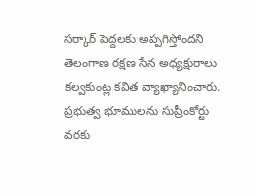సర్కార్ పెద్దలకు అప్పగిస్తోందని తెలంగాణ రక్షణ సేన అధ్యక్షురాలు కల్వకుంట్ల కవిత వ్యాఖ్యానించారు. ప్రభుత్వ భూములను సుప్రీంకోర్టు వరకు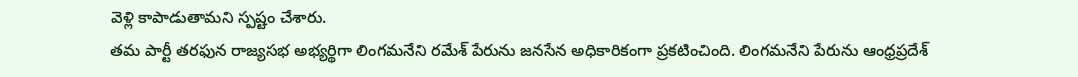వెళ్లి కాపాడుతామని స్పష్టం చేశారు.
తమ పార్టీ తరఫున రాజ్యసభ అభ్యర్థిగా లింగమనేని రమేశ్ పేరును జనసేన అధికారికంగా ప్రకటించింది. లింగమనేని పేరును ఆంధ్రప్రదేశ్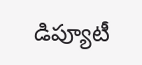డిప్యూటీ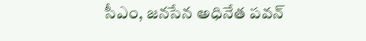సీఎం, జనసేన అధినేత పవన్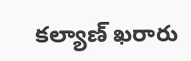కల్యాణ్ ఖరారు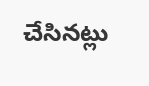చేసినట్లు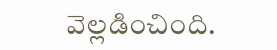వెల్లడించింది.